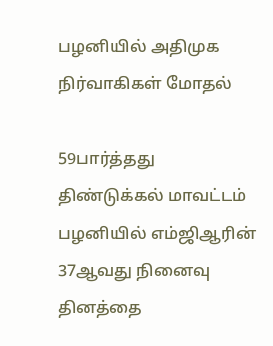பழனியில் அதிமுக நிர்வாகிகள் மோதல்

59பார்த்தது
திண்டுக்கல் மாவட்டம் பழனியில் எம்ஜிஆரின் 37ஆவது நினைவு தினத்தை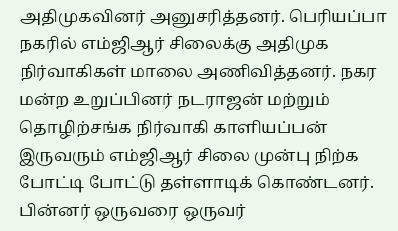அதிமுகவினர் அனுசரித்தனர். பெரியப்பா நகரில் எம்ஜிஆர் சிலைக்கு அதிமுக நிர்வாகிகள் மாலை அணிவித்தனர். நகர மன்ற உறுப்பினர் நடராஜன் மற்றும் தொழிற்சங்க நிர்வாகி காளியப்பன் இருவரும் எம்ஜிஆர் சிலை முன்பு நிற்க போட்டி போட்டு தள்ளாடிக் கொண்டனர். பின்னர் ஒருவரை ஒருவர்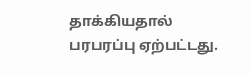தாக்கியதால் பரபரப்பு ஏற்பட்டது.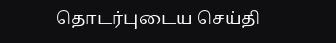தொடர்புடைய செய்தி